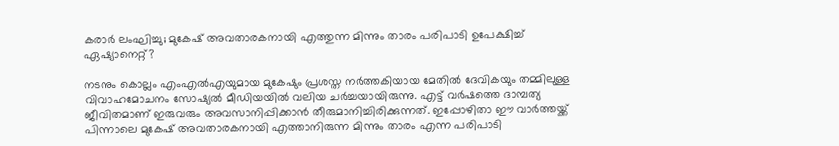കരാര്‍ ലംഘിച്ചു; മുകേഷ് അവതാരകനായി എത്തുന്ന മിന്നും താരം പരിപാടി ഉപേക്ഷിച്ച് ഏഷ്യാനെറ്റ്?

നടനും കൊല്ലം എംഎല്‍എയുമായ മുകേഷും പ്രശസ്ത നര്‍ത്തകിയായ മേതില്‍ ദേവികയും തമ്മിലുള്ള വിവാഹമോചനം സോഷ്യല്‍ മീഡിയയില്‍ വലിയ ചര്‍ച്ചയായിരുന്നു. എട്ട് വര്‍ഷത്തെ ദാമ്പത്യ ജീവിതമാണ് ഇരുവരും അവസാനിപ്പിക്കാന്‍ തീരുമാനിച്ചിരിക്കുന്നത്. ഇപ്പോഴിതാ ഈ വാര്‍ത്തയ്ക്ക് പിന്നാലെ മുകേഷ് അവതാരകനായി എത്താനിരുന്ന മിന്നും താരം എന്ന പരിപാടി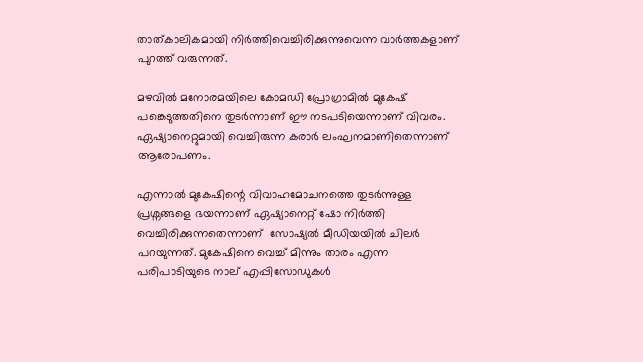താത്കാലികമായി നിര്‍ത്തിവെച്ചിരിക്കുന്നുവെന്ന വാര്‍ത്തകളാണ് പുറത്ത് വരുന്നത്.

മഴവില്‍ മനോരമയിലെ കോമഡി പ്രോഗ്രാമില്‍ മുകേഷ് പങ്കെടുത്തതിനെ തുടര്‍ന്നാണ് ഈ നടപടിയെന്നാണ് വിവരം. ഏഷ്യാനെറ്റുമായി വെച്ചിരുന്ന കരാര്‍ ലംഘനമാണിതെന്നാണ് ആരോപണം.

എന്നാല്‍ മുകേഷിന്റെ വിവാഹമോചനത്തെ തുടര്‍ന്നുള്ള പ്രശ്നങ്ങളെ ഭയന്നാണ് ഏഷ്യാനെറ്റ് ഷോ നിര്‍ത്തി വെച്ചിരിക്കുന്നതെന്നാണ്  സോഷ്യല്‍ മീഡിയയില്‍ ചിലര്‍ പറയുന്നത്. മുകേഷിനെ വെച്ച് മിന്നും താരം എന്ന പരിപാടിയുടെ നാല് എപ്പിസോഡുകള്‍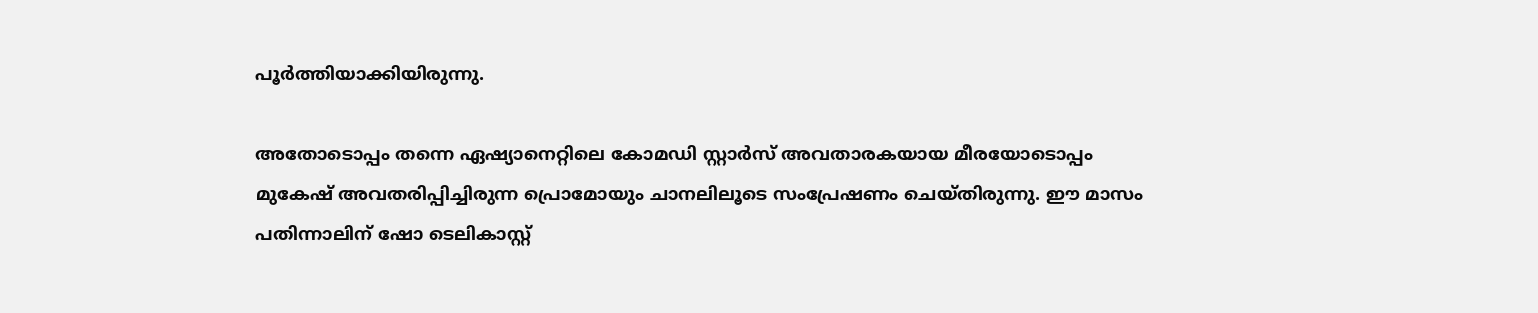പൂര്‍ത്തിയാക്കിയിരുന്നു.

അതോടൊപ്പം തന്നെ ഏഷ്യാനെറ്റിലെ കോമഡി സ്റ്റാര്‍സ് അവതാരകയായ മീരയോടൊപ്പം മുകേഷ് അവതരിപ്പിച്ചിരുന്ന പ്രൊമോയും ചാനലിലൂടെ സംപ്രേഷണം ചെയ്തിരുന്നു. ഈ മാസം പതിന്നാലിന് ഷോ ടെലികാസ്റ്റ്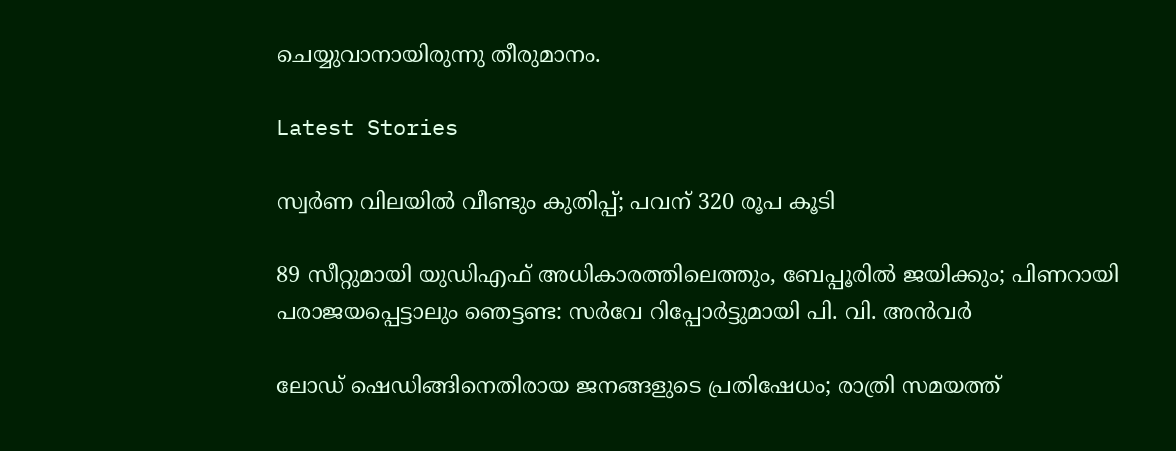ചെയ്യുവാനായിരുന്നു തീരുമാനം.

Latest Stories

സ്വര്‍ണ വിലയില്‍ വീണ്ടും കുതിപ്പ്; പവന് 320 രൂപ കൂടി

89 സീറ്റുമായി യുഡിഎഫ് അധികാരത്തിലെത്തും, ബേപ്പൂരിൽ ജയിക്കും; പിണറായി പരാജയപ്പെട്ടാലും ഞെട്ടണ്ട: സർവേ റിപ്പോർട്ടുമായി പി. വി. അൻവർ

ലോഡ് ഷെഡിങ്ങിനെതിരായ ജനങ്ങളുടെ പ്രതിഷേധം; രാത്രി സമയത്ത്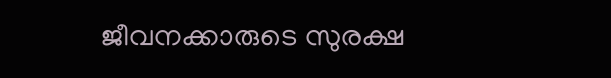ജീവനക്കാരുടെ സുരക്ഷ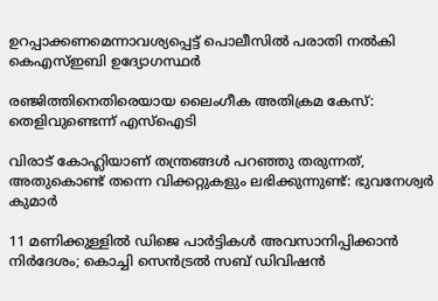ഉറപ്പാക്കണമെന്നാവശ്യപ്പെട്ട് പൊലീസിൽ പരാതി നൽകി കെഎസ്ഇബി ഉദ്യോഗസ്ഥർ

രഞ്ജിത്തിനെതിരെയായ ലൈംഗീക അതിക്രമ കേസ്: തെളിവുണ്ടെന്ന് എസ്‌ഐടി

വിരാട് കോഹ്ലിയാണ് തന്ത്രങ്ങൾ പറഞ്ഞു തരുന്നത്, അതുകൊണ്ട് തന്നെ വിക്കറ്റുകളും ലഭിക്കുന്നുണ്ട്: ഭുവനേശ്വർ കുമാർ

11 മണിക്കുള്ളിൽ ഡിജെ പാർട്ടികൾ അവസാനിപ്പിക്കാൻ നിർദേശം; കൊച്ചി സെന്‍ട്രല്‍ സബ് ഡിവിഷന്‍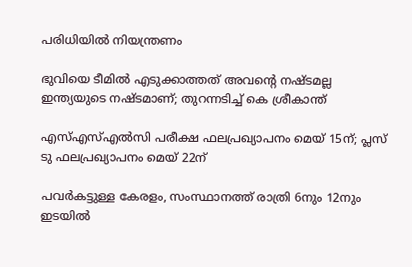പരിധിയില്‍ നിയന്ത്രണം

ഭുവിയെ ടീമിൽ എടുക്കാത്തത് അവന്റെ നഷ്ടമല്ല ഇന്ത്യയുടെ നഷ്ടമാണ്; തുറന്നടിച്ച് കെ ശ്രീകാന്ത്

എസ്എസ്എല്‍സി പരീക്ഷ ഫലപ്രഖ്യാപനം മെയ് 15ന്; പ്ലസ് ടു ഫലപ്രഖ്യാപനം മെയ് 22ന്

പവര്‍കട്ടുള്ള കേരളം, സംസ്ഥാനത്ത് രാത്രി 6നും 12നും ഇടയില്‍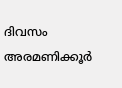ദിവസം അരമണിക്കൂര്‍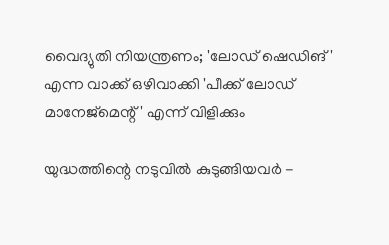വൈദ്യുതി നിയന്ത്രണം; 'ലോഡ് ഷെഡിങ്' എന്ന വാക്ക് ഒഴിവാക്കി 'പീക്ക് ലോഡ് മാനേജ്‌മെന്റ്' എന്ന് വിളിക്കും

യുദ്ധത്തിന്റെ നടുവിൽ കുടുങ്ങിയവർ -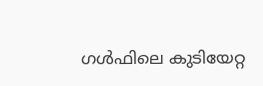ഗൾഫിലെ കുടിയേറ്റ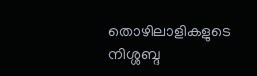തൊഴിലാളികളുടെ നിശ്ശബ്ദ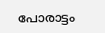പോരാട്ടം